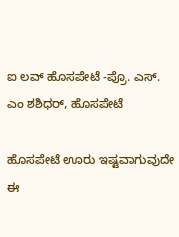ಐ ಲವ್ ಹೊಸಪೇಟೆ -ಪ್ರೊ. ಎಸ್. ಎಂ ಶಶಿಧರ್, ಹೊಸಪೇಟೆ

ಹೊಸಪೇಟೆ ಊರು ಇಷ್ಟವಾಗುವುದೇ ಈ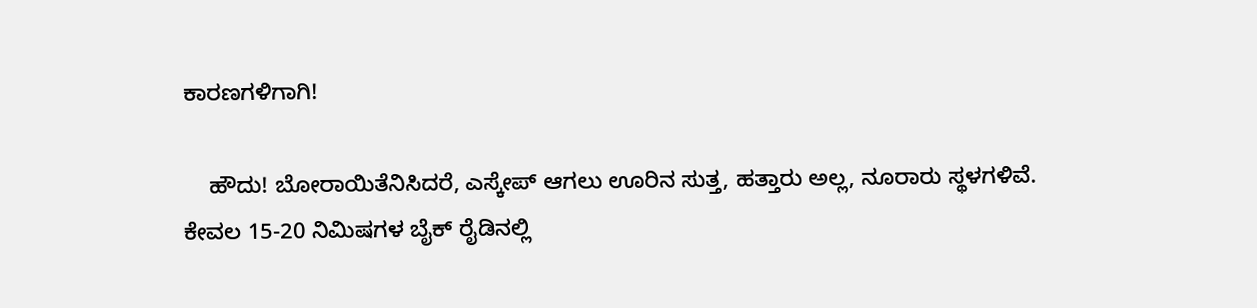ಕಾರಣಗಳಿಗಾಗಿ!

    ಹೌದು! ಬೋರಾಯಿತೆನಿಸಿದರೆ, ಎಸ್ಕೇಪ್ ಆಗಲು ಊರಿನ ಸುತ್ತ, ಹತ್ತಾರು ಅಲ್ಲ, ನೂರಾರು ಸ್ಥಳಗಳಿವೆ. ಕೇವಲ 15-20 ನಿಮಿಷಗಳ ಬೈಕ್ ರೈಡಿನಲ್ಲಿ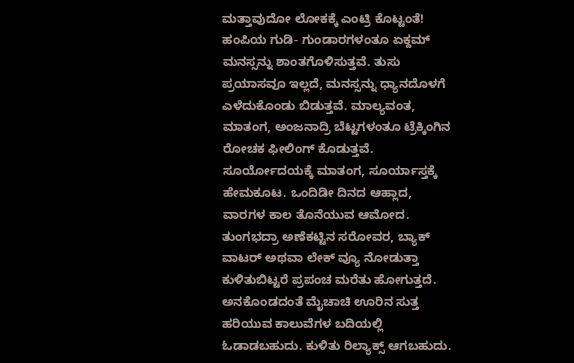ಮತ್ತಾವುದೋ ಲೋಕಕ್ಕೆ ಎಂಟ್ರಿ ಕೊಟ್ಟಂತೆ! ಹಂಪಿಯ ಗುಡಿ- ಗುಂಡಾರಗಳಂತೂ ಏಕ್ದಮ್ ಮನಸ್ಸನ್ನು ಶಾಂತಗೊಳಿಸುತ್ತವೆ. ತುಸು ಪ್ರಯಾಸವೂ ಇಲ್ಲದೆ, ಮನಸ್ಸನ್ನು ಧ್ಯಾನದೊಳಗೆ ಎಳೆದುಕೊಂಡು ಬಿಡುತ್ತವೆ. ಮಾಲ್ಯವಂತ, ಮಾತಂಗ, ಅಂಜನಾದ್ರಿ ಬೆಟ್ಟಗಳಂತೂ ಟ್ರೆಕ್ಕಿಂಗಿನ ರೋಚಕ ಫೀಲಿಂಗ್ ಕೊಡುತ್ತವೆ. ಸೂರ್ಯೋದಯಕ್ಕೆ ಮಾತಂಗ, ಸೂರ್ಯಾಸ್ತಕ್ಕೆ ಹೇಮಕೂಟ. ಒಂದಿಡೀ ದಿನದ ಆಹ್ಲಾದ, ವಾರಗಳ ಕಾಲ ತೊನೆಯುವ ಆಮೋದ. ತುಂಗಭದ್ರಾ ಅಣೆಕಟ್ಟಿನ ಸರೋವರ, ಬ್ಯಾಕ್ ವಾಟರ್ ಅಥವಾ ಲೇಕ್ ವ್ಯೂ ನೋಡುತ್ತಾ ಕುಳಿತುಬಿಟ್ಟರೆ ಪ್ರಪಂಚ ಮರೆತು ಹೋಗುತ್ತದೆ. ಅನಕೊಂಡದಂತೆ ಮೈಚಾಚಿ ಊರಿನ ಸುತ್ತ ಹರಿಯುವ ಕಾಲುವೆಗಳ ಬದಿಯಲ್ಲಿ ಓಡಾಡಬಹುದು. ಕುಳಿತು ರಿಲ್ಯಾಕ್ಸ್ ಆಗಬಹುದು.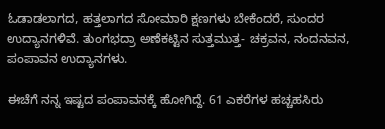ಓಡಾಡಲಾಗದ, ಹತ್ತಲಾಗದ ಸೋಮಾರಿ ಕ್ಷಣಗಳು ಬೇಕೆಂದರೆ, ಸುಂದರ ಉದ್ಯಾನಗಳಿವೆ. ತುಂಗಭದ್ರಾ ಅಣೆಕಟ್ಟಿನ ಸುತ್ತಮುತ್ತ- ಚಕ್ರವನ, ನಂದನವನ, ಪಂಪಾವನ ಉದ್ಯಾನಗಳು.

ಈಚೆಗೆ ನನ್ನ ಇಷ್ಟದ ಪಂಪಾವನಕ್ಕೆ ಹೋಗಿದ್ದೆ. 61 ಎಕರೆಗಳ ಹಚ್ಚಹಸಿರು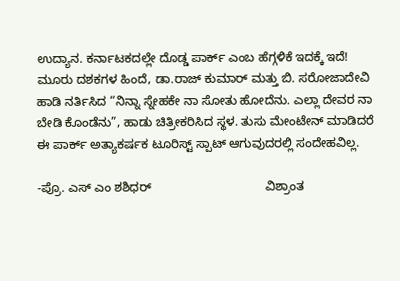ಉದ್ಯಾನ. ಕರ್ನಾಟಕದಲ್ಲೇ ದೊಡ್ಡ ಪಾರ್ಕ್ ಎಂಬ ಹೆಗ್ಗಳಿಕೆ ಇದಕ್ಕೆ ಇದೆ! ಮೂರು ದಶಕಗಳ ಹಿಂದೆ, ಡಾ.ರಾಜ್ ಕುಮಾರ್ ಮತ್ತು ಬಿ. ಸರೋಜಾದೇವಿ ಹಾಡಿ ನರ್ತಿಸಿದ “ನಿನ್ನಾ ಸ್ನೇಹಕೇ ನಾ ಸೋತು ಹೋದೆನು. ಎಲ್ಲಾ ದೇವರ ನಾ ಬೇಡಿ ಕೊಂಡೆನು”, ಹಾಡು ಚಿತ್ರೀಕರಿಸಿದ ಸ್ಥಳ. ತುಸು ಮೇಂಟೇನ್ ಮಾಡಿದರೆ ಈ ಪಾರ್ಕ್ ಅತ್ಯಾಕರ್ಷಕ ಟೂರಿಸ್ಟ್ ಸ್ಪಾಟ್ ಆಗುವುದರಲ್ಲಿ ಸಂದೇಹವಿಲ್ಲ.

-ಪ್ರೊ. ಎಸ್ ಎಂ ಶಶಿಧರ್                                 ವಿಶ್ರಾಂತ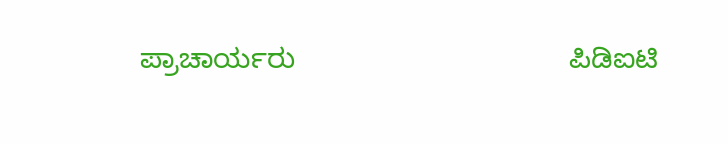ಪ್ರಾಚಾರ್ಯರು                                  ಪಿಡಿಐಟಿ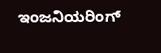ಇಂಜನಿಯರಿಂಗ್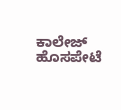ಕಾಲೇಜ್                            ಹೊಸಪೇಟೆ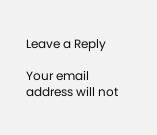Leave a Reply

Your email address will not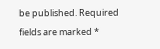be published. Required fields are marked *